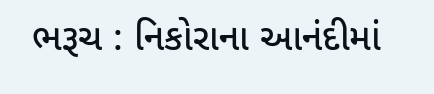ભરૂચ : નિકોરાના આનંદીમાં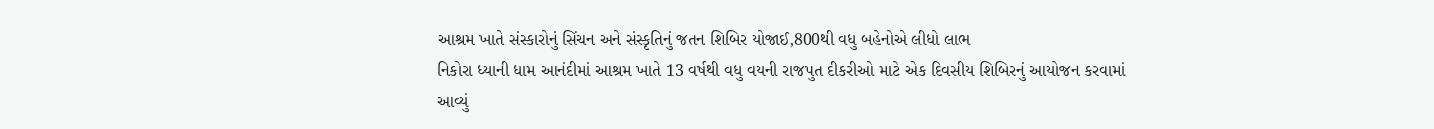આશ્રમ ખાતે સંસ્કારોનું સિંચન અને સંસ્કૃતિનું જતન શિબિર યોજાઈ,800થી વધુ બહેનોએ લીધો લાભ
નિકોરા ધ્યાની ધામ આનંદીમાં આશ્રમ ખાતે 13 વર્ષથી વધુ વયની રાજપુત દીકરીઓ માટે એક દિવસીય શિબિરનું આયોજન કરવામાં આવ્યું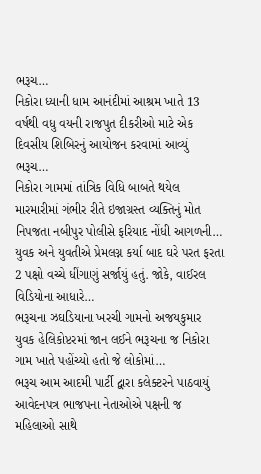ભરૂચ…
નિકોરા ધ્યાની ધામ આનંદીમાં આશ્રમ ખાતે 13 વર્ષથી વધુ વયની રાજપુત દીકરીઓ માટે એક દિવસીય શિબિરનું આયોજન કરવામાં આવ્યું ભરૂચ…
નિકોરા ગામમાં તાંત્રિક વિધિ બાબતે થયેલ મારમારીમાં ગંભીર રીતે ઇજાગ્રસ્ત વ્યક્તિનું મોત નિપજતા નબીપુર પોલીસે ફરિયાદ નોંધી આગળની…
યુવક અને યુવતીએ પ્રેમલગ્ન કર્યા બાદ ઘરે પરત ફરતા 2 પક્ષો વચ્ચે ધીંગાણું સર્જાયું હતું. જોકે, વાઈરલ વિડિયોના આધારે…
ભરૂચના ઝઘડિયાના ખરચી ગામનો અજયકુમાર યુવક હેલિકોપ્ટરમાં જાન લઈને ભરૂચના જ નિકોરા ગામ ખાતે પહોંચ્યો હતો જે લોકોમાં…
ભરૂચ આમ આદમી પાર્ટી દ્વારા કલેક્ટરને પાઠવાયું આવેદનપત્ર ભાજપના નેતાઓએ પક્ષની જ મહિલાઓ સાથે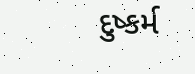દુષ્કર્મ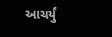આચર્યું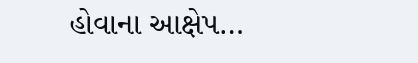હોવાના આક્ષેપ…